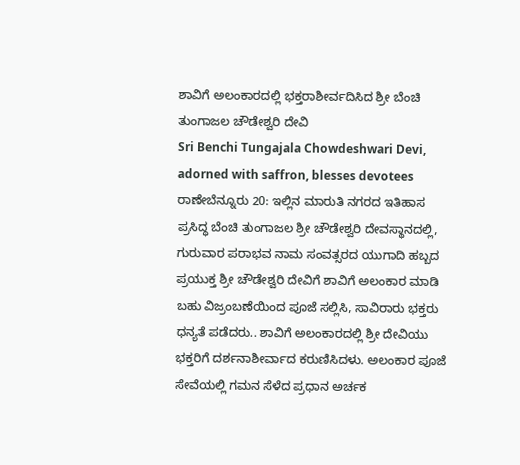ಶಾವಿಗೆ ಅಲಂಕಾರದಲ್ಲಿ ಭಕ್ತರಾಶೀರ್ವದಿಸಿದ ಶ್ರೀ ಬೆಂಚಿ ತುಂಗಾಜಲ ಚೌಡೇಶ್ವರಿ ದೇವಿ
Sri Benchi Tungajala Chowdeshwari Devi, adorned with saffron, blesses devotees
ರಾಣೇಬೆನ್ನೂರು 20: ಇಲ್ಲಿನ ಮಾರುತಿ ನಗರದ ಇತಿಹಾಸ ಪ್ರಸಿದ್ಧ ಬೆಂಚಿ ತುಂಗಾಜಲ ಶ್ರೀ ಚೌಡೇಶ್ವರಿ ದೇವಸ್ಥಾನದಲ್ಲಿ, ಗುರುವಾರ ಪರಾಭವ ನಾಮ ಸಂವತ್ಸರದ ಯುಗಾದಿ ಹಬ್ಬದ ಪ್ರಯುಕ್ತ ಶ್ರೀ ಚೌಡೇಶ್ವರಿ ದೇವಿಗೆ ಶಾವಿಗೆ ಅಲಂಕಾರ ಮಾಡಿ ಬಹು ವಿಜ್ರಂಬಣೆಯಿಂದ ಪೂಜೆ ಸಲ್ಲಿಸಿ, ಸಾವಿರಾರು ಭಕ್ತರು ಧನ್ಯತೆ ಪಡೆದರು.. ಶಾವಿಗೆ ಅಲಂಕಾರದಲ್ಲಿ ಶ್ರೀ ದೇವಿಯು ಭಕ್ತರಿಗೆ ದರ್ಶನಾಶೀರ್ವಾದ ಕರುಣಿಸಿದಳು. ಅಲಂಕಾರ ಪೂಜೆ ಸೇವೆಯಲ್ಲಿ ಗಮನ ಸೆಳೆದ ಪ್ರಧಾನ ಅರ್ಚಕ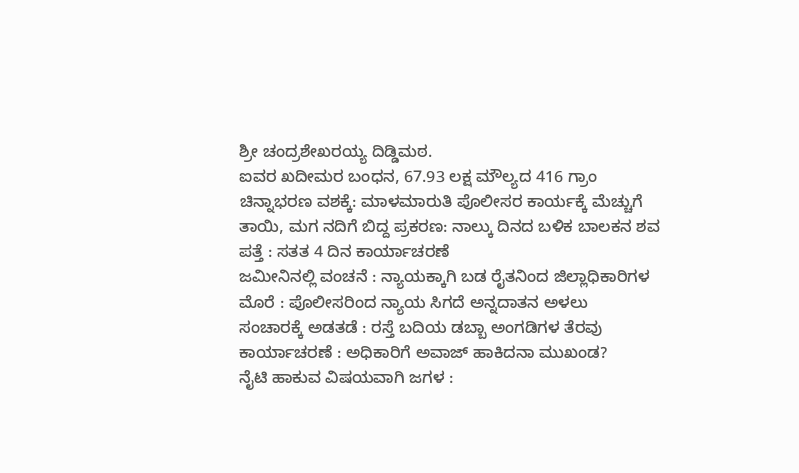ಶ್ರೀ ಚಂದ್ರಶೇಖರಯ್ಯ ದಿಡ್ಡಿಮಠ.
ಐವರ ಖದೀಮರ ಬಂಧನ, 67.93 ಲಕ್ಷ ಮೌಲ್ಯದ 416 ಗ್ರಾಂ ಚಿನ್ನಾಭರಣ ವಶಕ್ಕೆ: ಮಾಳಮಾರುತಿ ಪೊಲೀಸರ ಕಾರ್ಯಕ್ಕೆ ಮೆಚ್ಚುಗೆ
ತಾಯಿ, ಮಗ ನದಿಗೆ ಬಿದ್ದ ಪ್ರಕರಣ: ನಾಲ್ಕು ದಿನದ ಬಳಿಕ ಬಾಲಕನ ಶವ ಪತ್ತೆ : ಸತತ 4 ದಿನ ಕಾರ್ಯಾಚರಣೆ
ಜಮೀನಿನಲ್ಲಿ ವಂಚನೆ : ನ್ಯಾಯಕ್ಕಾಗಿ ಬಡ ರೈತನಿಂದ ಜಿಲ್ಲಾಧಿಕಾರಿಗಳ ಮೊರೆ : ಪೊಲೀಸರಿಂದ ನ್ಯಾಯ ಸಿಗದೆ ಅನ್ನದಾತನ ಅಳಲು
ಸಂಚಾರಕ್ಕೆ ಅಡತಡೆ : ರಸ್ತೆ ಬದಿಯ ಡಬ್ಬಾ ಅಂಗಡಿಗಳ ತೆರವು ಕಾರ್ಯಾಚರಣೆ : ಅಧಿಕಾರಿಗೆ ಅವಾಜ್ ಹಾಕಿದನಾ ಮುಖಂಡ?
ನೈಟಿ ಹಾಕುವ ವಿಷಯವಾಗಿ ಜಗಳ :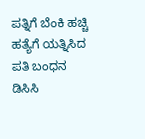ಪತ್ನಿಗೆ ಬೆಂಕಿ ಹಚ್ಚಿ ಹತ್ಯೆಗೆ ಯತ್ನಿಸಿದ ಪತಿ ಬಂಧನ
ಡಿಸಿಸಿ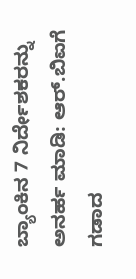ಬ್ಯಾಂಕಿನ 7 ನಿರ್ದೇಶಕರನ್ನು ಅನರ್ಹ ಮಾಡಿ: ಆರ್.ಬಿಐಗೆ ಗಡಾದ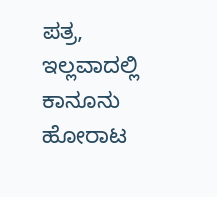ಪತ್ರ, ಇಲ್ಲವಾದಲ್ಲಿ ಕಾನೂನು ಹೋರಾಟ